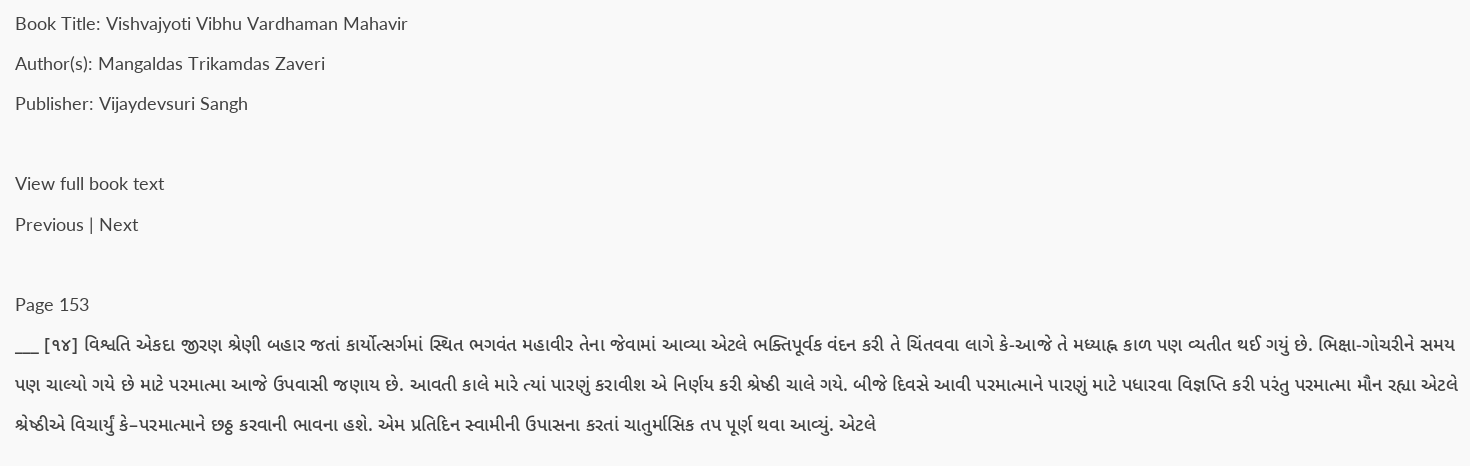Book Title: Vishvajyoti Vibhu Vardhaman Mahavir
Author(s): Mangaldas Trikamdas Zaveri
Publisher: Vijaydevsuri Sangh

View full book text
Previous | Next

Page 153
___ [૧૪] વિશ્વતિ એકદા જીરણ શ્રેણી બહાર જતાં કાર્યોત્સર્ગમાં સ્થિત ભગવંત મહાવીર તેના જેવામાં આવ્યા એટલે ભક્તિપૂર્વક વંદન કરી તે ચિંતવવા લાગે કે-આજે તે મધ્યાહ્ન કાળ પણ વ્યતીત થઈ ગયું છે. ભિક્ષા-ગોચરીને સમય પણ ચાલ્યો ગયે છે માટે પરમાત્મા આજે ઉપવાસી જણાય છે. આવતી કાલે મારે ત્યાં પારણું કરાવીશ એ નિર્ણય કરી શ્રેષ્ઠી ચાલે ગયે. બીજે દિવસે આવી પરમાત્માને પારણું માટે પધારવા વિજ્ઞપ્તિ કરી પરંતુ પરમાત્મા મૌન રહ્યા એટલે શ્રેષ્ઠીએ વિચાર્યું કે–પરમાત્માને છઠ્ઠ કરવાની ભાવના હશે. એમ પ્રતિદિન સ્વામીની ઉપાસના કરતાં ચાતુર્માસિક તપ પૂર્ણ થવા આવ્યું. એટલે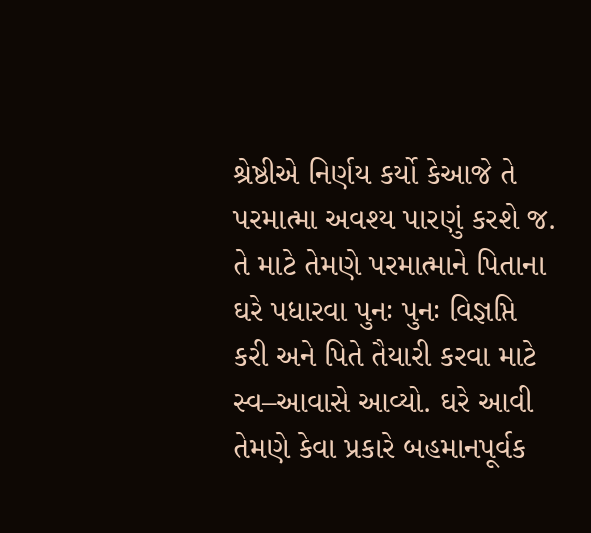શ્રેષ્ઠીએ નિર્ણય કર્યો કેઆજે તે પરમાત્મા અવશ્ય પારણું કરશે જ. તે માટે તેમણે પરમાત્માને પિતાના ઘરે પધારવા પુનઃ પુનઃ વિજ્ઞપ્તિ કરી અને પિતે તૈયારી કરવા માટે સ્વ–આવાસે આવ્યો. ઘરે આવી તેમણે કેવા પ્રકારે બહમાનપૂર્વક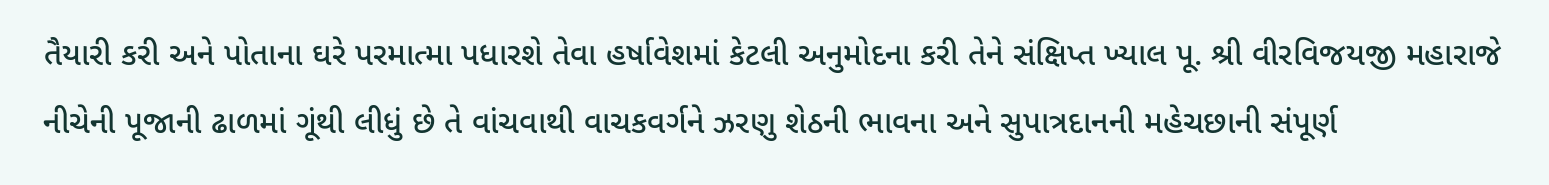તૈયારી કરી અને પોતાના ઘરે પરમાત્મા પધારશે તેવા હર્ષાવેશમાં કેટલી અનુમોદના કરી તેને સંક્ષિપ્ત ખ્યાલ પૂ. શ્રી વીરવિજયજી મહારાજે નીચેની પૂજાની ઢાળમાં ગૂંથી લીધું છે તે વાંચવાથી વાચકવર્ગને ઝરણુ શેઠની ભાવના અને સુપાત્રદાનની મહેચછાની સંપૂર્ણ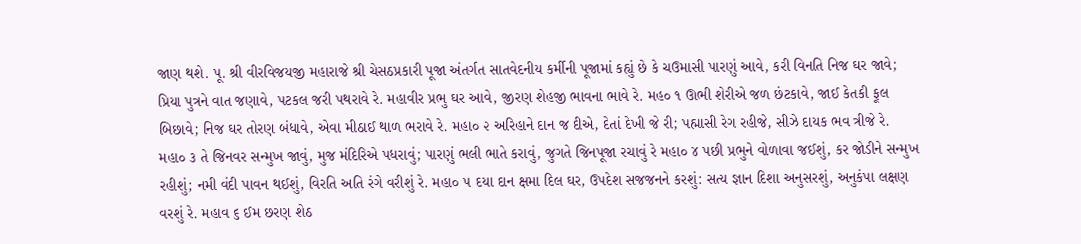જાણ થશે. પૂ. શ્રી વીરવિજયજી મહારાજે શ્રી ચેસઠપ્રકારી પૂજા અંતર્ગત સાતવેદનીય કર્મીની પૂજામાં કહ્યું છે કે ચઉમાસી પારણું આવે, કરી વિનતિ નિજ ઘર જાવે; પ્રિયા પુત્રને વાત જણાવે, પટકલ જરી પથરાવે રે. મહાવીર પ્રભુ ઘર આવે, જીરણ શેહજી ભાવના ભાવે રે. મહ૦ ૧ ઊભી શેરીએ જળ છંટકાવે, જાઈ કેતકી ફૂલ બિછાવે; નિજ ઘર તોરણ બંધાવે, એવા મીઠાઈ થાળ ભરાવે રે. મહા૦ ૨ અરિહાને દાન જ દીએ, દેતાં દેખી જે રી; પહ્માસી રેગ રહીજે, સીઝે દાયક ભવ ત્રીજે રે. મહા૦ ૩ તે જિનવર સન્મુખ જાવું, મુજ મંદિરિએ પધરાવું; પારણું ભલી ભાતે કરાવું, જુગતે જિનપૂજા રચાવું રે મહા૦ ૪ પછી પ્રભુને વોળાવા જઈશું, કર જોડીને સન્મુખ રહીશું; નમી વંદી પાવન થઈશું, વિરતિ અતિ રંગે વરીશું રે. મહા૦ ૫ દયા દાન ક્ષમા દિલ ઘર, ઉપદેશ સજજનને કરશું: સત્ય જ્ઞાન દિશા અનુસરશું, અનુકંપા લક્ષણ વરશું રે. મહાવ ૬ ઈમ છરણ શેઠ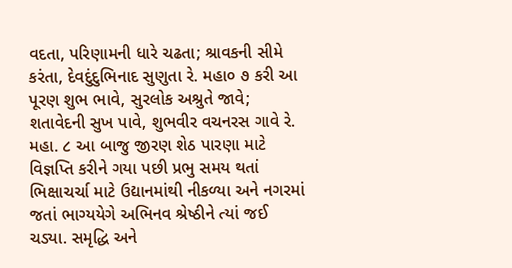વદતા, પરિણામની ધારે ચઢતા; શ્રાવકની સીમે કરંતા, દેવદુંદુભિનાદ સુણુતા રે. મહા૦ ૭ કરી આ પૂરણ શુભ ભાવે, સુરલોક અશ્રુતે જાવે; શતાવેદની સુખ પાવે, શુભવીર વચનરસ ગાવે રે. મહા. ૮ આ બાજુ જીરણ શેઠ પારણા માટે વિજ્ઞપ્તિ કરીને ગયા પછી પ્રભુ સમય થતાં ભિક્ષાચર્ચા માટે ઉદ્યાનમાંથી નીકળ્યા અને નગરમાં જતાં ભાગ્યયેગે અભિનવ શ્રેષ્ઠીને ત્યાં જઈ ચડ્યા. સમૃદ્ધિ અને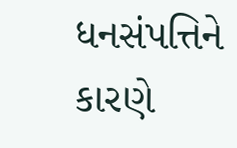ધનસંપત્તિને કારણે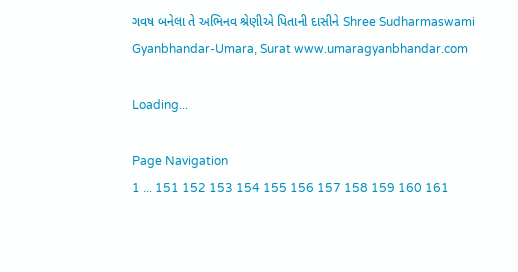ગવષ બનેલા તે અભિનવ શ્રેણીએ પિતાની દાસીને Shree Sudharmaswami Gyanbhandar-Umara, Surat www.umaragyanbhandar.com

Loading...

Page Navigation
1 ... 151 152 153 154 155 156 157 158 159 160 161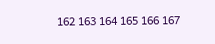162 163 164 165 166 167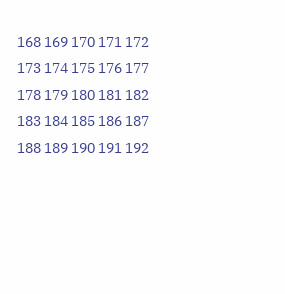168 169 170 171 172 173 174 175 176 177 178 179 180 181 182 183 184 185 186 187 188 189 190 191 192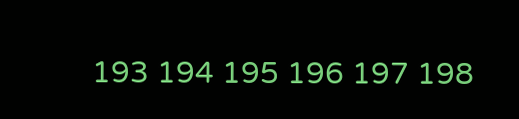193 194 195 196 197 198